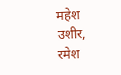महेश उशीर, रमेश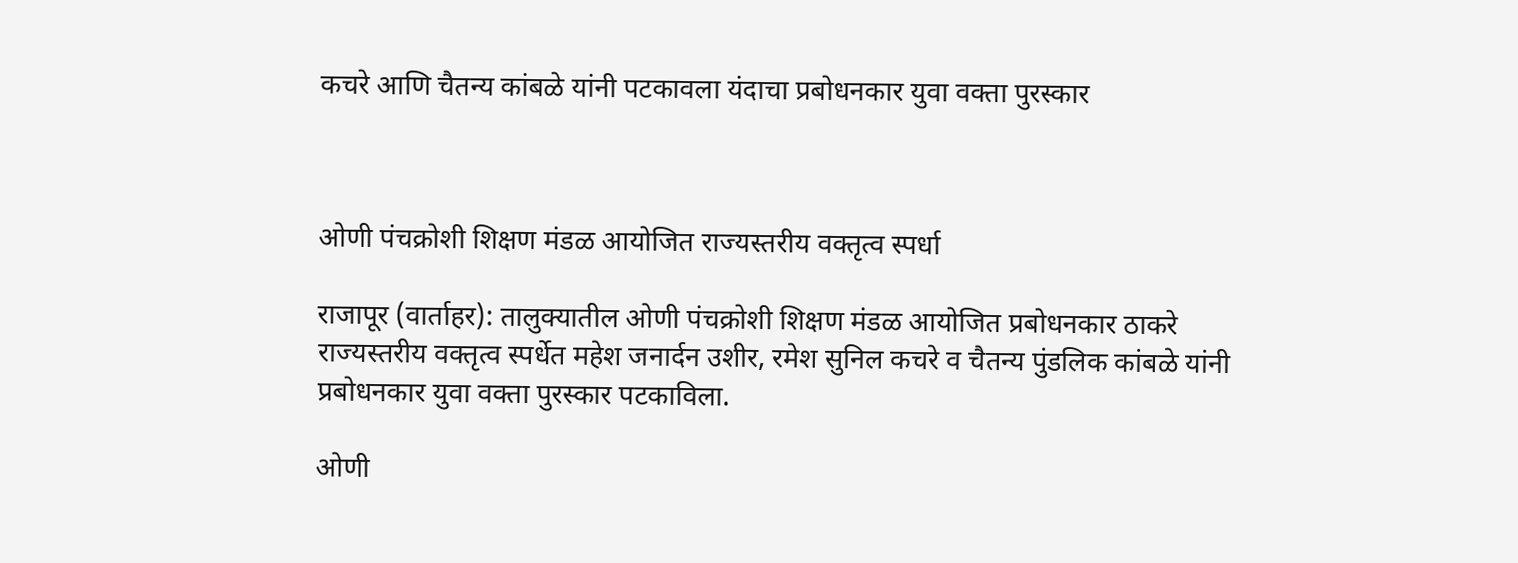कचरे आणि चैतन्य कांबळे यांनी पटकावला यंदाचा प्रबोधनकार युवा वक्ता पुरस्कार



ओणी पंचक्रोशी शिक्षण मंडळ आयोजित राज्यस्तरीय वक्तृत्व स्पर्धा

राजापूर (वार्ताहर): तालुक्यातील ओणी पंचक्रोशी शिक्षण मंडळ आयोजित प्रबोधनकार ठाकरे राज्यस्तरीय वक्तृत्व स्पर्धेत महेश जनार्दन उशीर, रमेश सुनिल कचरे व चैतन्य पुंडलिक कांबळे यांनी प्रबोधनकार युवा वक्ता पुरस्कार पटकाविला.

ओणी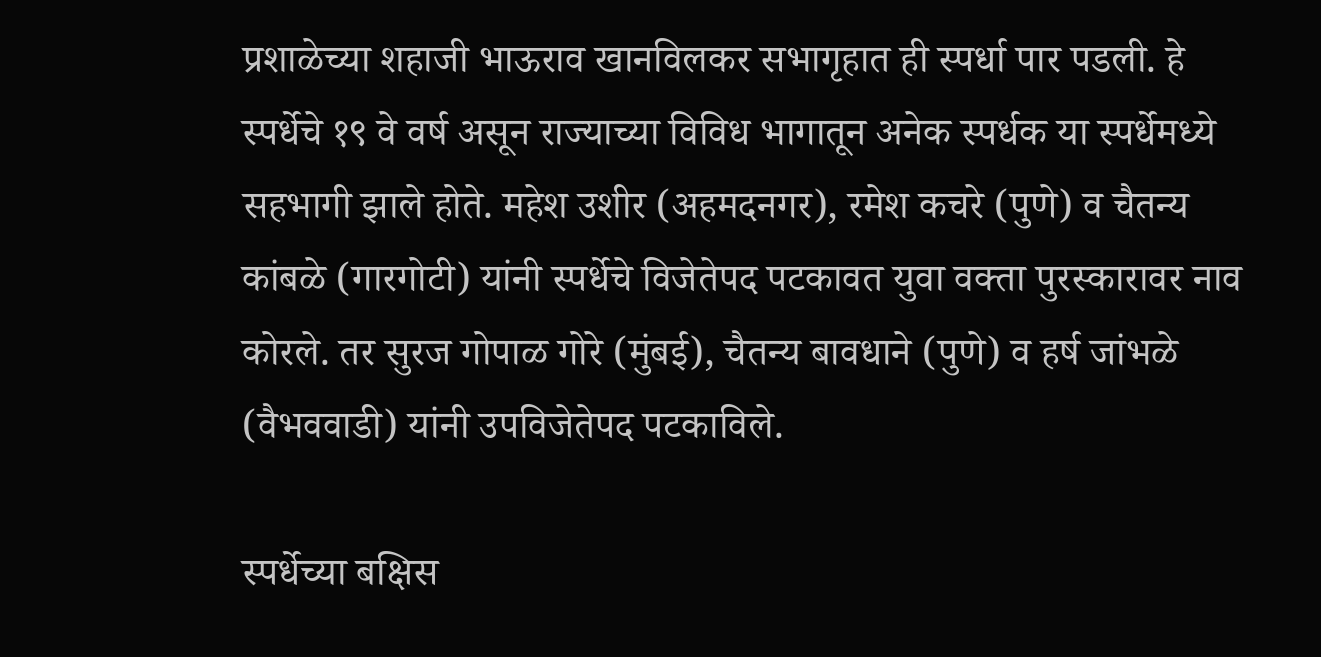प्रशाळेच्या शहाजी भाऊराव खानविलकर सभागृहात ही स्पर्धा पार पडली. हे स्पर्धेचे १९ वे वर्ष असून राज्याच्या विविध भागातून अनेक स्पर्धक या स्पर्धेमध्ये सहभागी झाले होते. महेश उशीर (अहमदनगर), रमेश कचरे (पुणे) व चैतन्य कांबळे (गारगोटी) यांनी स्पर्धेचे विजेतेपद पटकावत युवा वक्ता पुरस्कारावर नाव कोरले. तर सुरज गोपाळ गोरे (मुंबई), चैतन्य बावधाने (पुणे) व हर्ष जांभळे (वैभववाडी) यांनी उपविजेतेपद पटकाविले.

स्पर्धेच्या बक्षिस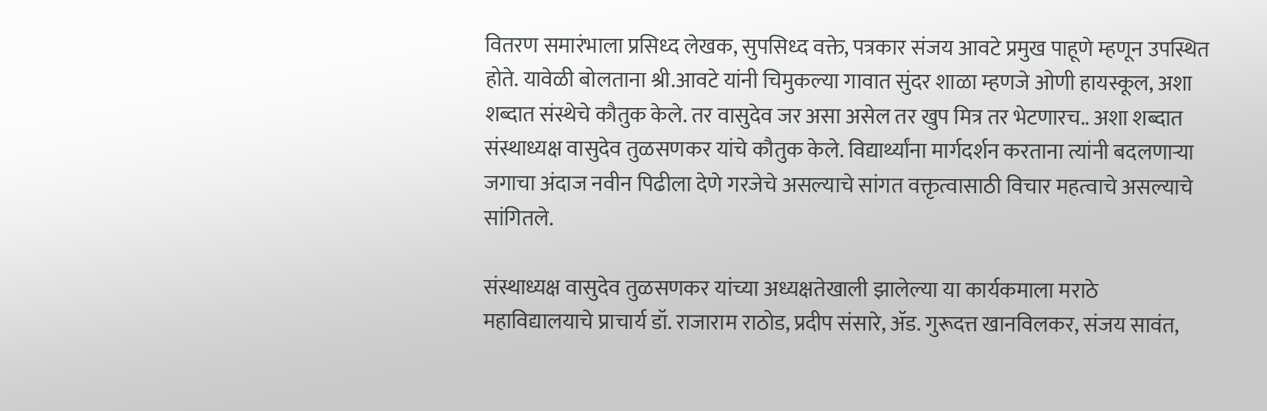वितरण समारंभाला प्रसिध्द लेखक, सुपसिध्द वक्ते, पत्रकार संजय आवटे प्रमुख पाहूणे म्हणून उपस्थित होते. यावेळी बोलताना श्री.आवटे यांनी चिमुकल्या गावात सुंदर शाळा म्हणजे ओणी हायस्कूल, अशा शब्दात संस्थेचे कौतुक केले. तर वासुदेव जर असा असेल तर खुप मित्र तर भेटणारच.. अशा शब्दात संस्थाध्यक्ष वासुदेव तुळसणकर यांचे कौतुक केले. विद्यार्थ्यांना मार्गदर्शन करताना त्यांनी बदलणाऱ्या जगाचा अंदाज नवीन पिढीला देणे गरजेचे असल्याचे सांगत वक्तृत्वासाठी विचार महत्वाचे असल्याचे सांगितले.

संस्थाध्यक्ष वासुदेव तुळसणकर यांच्या अध्यक्षतेखाली झालेल्या या कार्यकमाला मराठे महाविद्यालयाचे प्राचार्य डॉ. राजाराम राठोड, प्रदीप संसारे, ॲड. गुरूदत्त खानविलकर, संजय सावंत,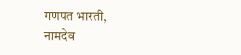गणपत भारती, नामदेव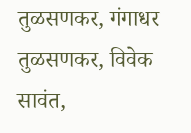तुळसणकर, गंगाधर तुळसणकर, विवेक सावंत,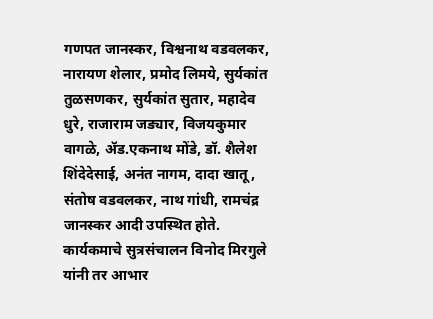गणपत जानस्कर, विश्वनाथ वडवलकर, नारायण शेलार, प्रमोद लिमये, सुर्यकांत तुळसणकर, सुर्यकांत सुतार, महादेव धुरे, राजाराम जड्यार, विजयकुमार वागळे, ॲड.एकनाथ मोंडे, डॉ. शैलेश शिंदेदेसाई, अनंत नागम, दादा खातू, संतोष वडवलकर, नाथ गांधी, रामचंद्र जानस्कर आदी उपस्थित होते. कार्यकमाचे सुत्रसंचालन विनोद मिरगुले यांनी तर आभार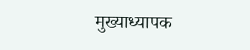मुख्याध्यापक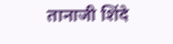तानाजी शिंदे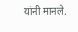यांनी मानले.